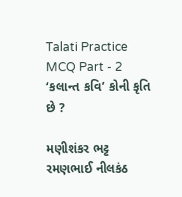Talati Practice MCQ Part - 2
‘કલાન્ત કવિ’ કોની કૃતિ છે ?

મણીશંકર ભટ્ટ
રમણભાઈ નીલકંઠ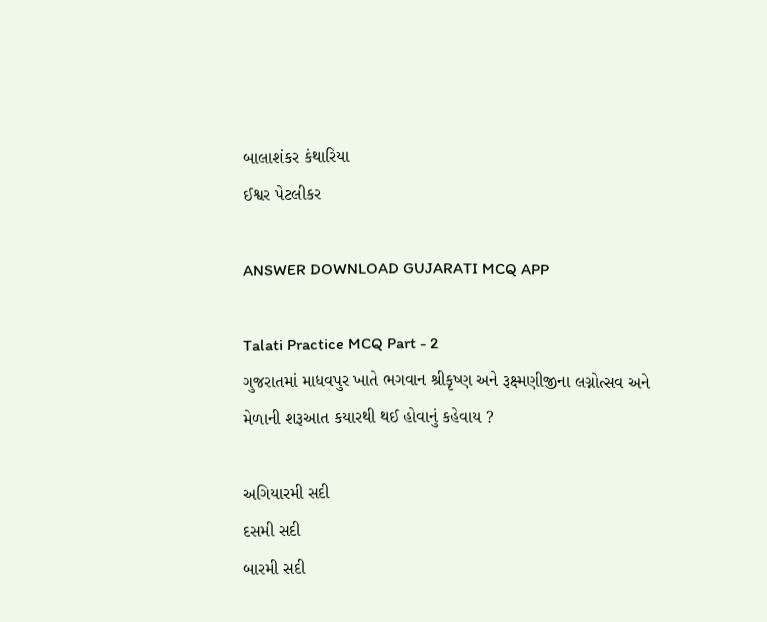બાલાશંકર કંથારિયા
ઈશ્વર પેટલીકર

ANSWER DOWNLOAD GUJARATI MCQ APP

Talati Practice MCQ Part - 2
ગુજરાતમાં માધવપુર ખાતે ભગવાન શ્રીકૃષ્ણ અને રૂક્ષ્મણીજીના લગ્નોત્સવ અને મેળાની શરૂઆત કયારથી થઈ હોવાનું કહેવાય ?

અગિયારમી સદી
દસમી સદી
બારમી સદી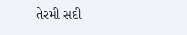તેરમી સદી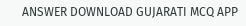ANSWER DOWNLOAD GUJARATI MCQ APP